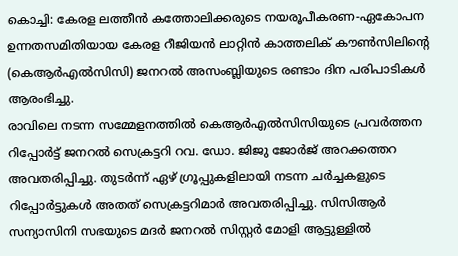കൊച്ചി: കേരള ലത്തീൻ കത്തോലിക്കരുടെ നയരൂപീകരണ-ഏകോപന ഉന്നതസമിതിയായ കേരള റീജിയൻ ലാറ്റിൻ കാത്തലിക് കൗൺസിലിന്റെ (കെആർഎൽസിസി) ജനറൽ അസംബ്ലിയുടെ രണ്ടാം ദിന പരിപാടികൾ ആരംഭിച്ചു.
രാവിലെ നടന്ന സമ്മേളനത്തിൽ കെആർഎൽസിസിയുടെ പ്രവർത്തന റിപ്പോർട്ട് ജനറൽ സെക്രട്ടറി റവ. ഡോ. ജിജു ജോർജ് അറക്കത്തറ അവതരിപ്പിച്ചു. തുടർന്ന് ഏഴ് ഗ്രൂപ്പുകളിലായി നടന്ന ചർച്ചകളുടെ റിപ്പോർട്ടുകൾ അതത് സെക്രട്ടറിമാർ അവതരിപ്പിച്ചു. സിസിആർ സന്യാസിനി സഭയുടെ മദർ ജനറൽ സിസ്റ്റർ മോളി ആട്ടുള്ളിൽ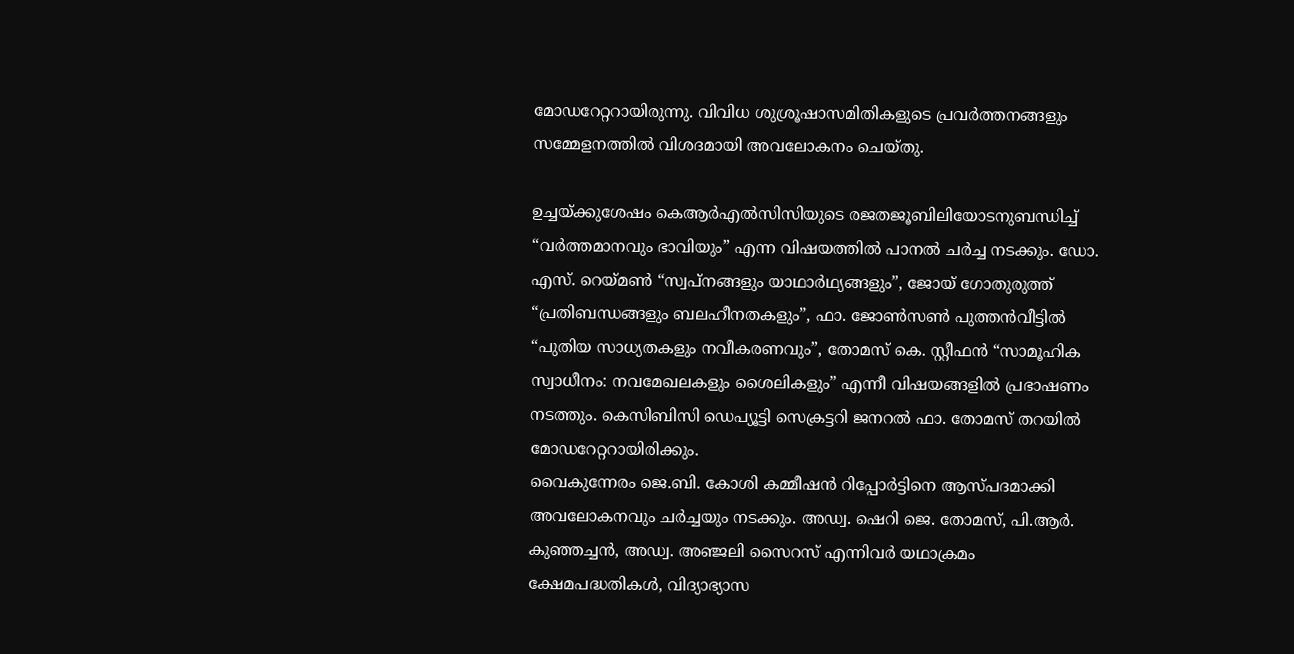മോഡറേറ്ററായിരുന്നു. വിവിധ ശുശ്രൂഷാസമിതികളുടെ പ്രവർത്തനങ്ങളും സമ്മേളനത്തിൽ വിശദമായി അവലോകനം ചെയ്തു.

ഉച്ചയ്ക്കുശേഷം കെആർഎൽസിസിയുടെ രജതജൂബിലിയോടനുബന്ധിച്ച് “വർത്തമാനവും ഭാവിയും” എന്ന വിഷയത്തിൽ പാനൽ ചർച്ച നടക്കും. ഡോ. എസ്. റെയ്മൺ “സ്വപ്നങ്ങളും യാഥാർഥ്യങ്ങളും”, ജോയ് ഗോതുരുത്ത് “പ്രതിബന്ധങ്ങളും ബലഹീനതകളും”, ഫാ. ജോൺസൺ പുത്തൻവീട്ടിൽ “പുതിയ സാധ്യതകളും നവീകരണവും”, തോമസ് കെ. സ്റ്റീഫൻ “സാമൂഹിക സ്വാധീനം: നവമേഖലകളും ശൈലികളും” എന്നീ വിഷയങ്ങളിൽ പ്രഭാഷണം നടത്തും. കെസിബിസി ഡെപ്യൂട്ടി സെക്രട്ടറി ജനറൽ ഫാ. തോമസ് തറയിൽ മോഡറേറ്ററായിരിക്കും.
വൈകുന്നേരം ജെ.ബി. കോശി കമ്മീഷൻ റിപ്പോർട്ടിനെ ആസ്പദമാക്കി അവലോകനവും ചർച്ചയും നടക്കും. അഡ്വ. ഷെറി ജെ. തോമസ്, പി.ആർ. കുഞ്ഞച്ചൻ, അഡ്വ. അഞ്ജലി സൈറസ് എന്നിവർ യഥാക്രമം ക്ഷേമപദ്ധതികൾ, വിദ്യാഭ്യാസ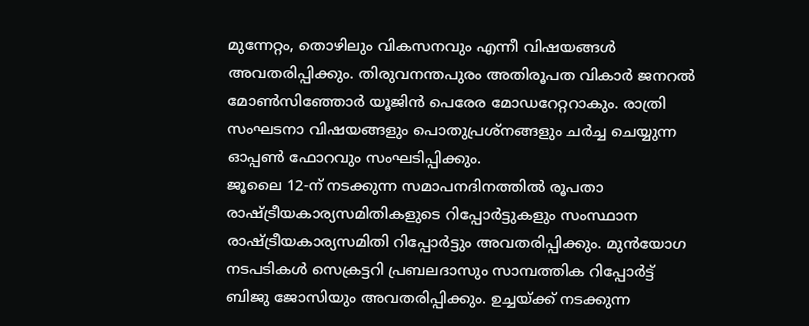മുന്നേറ്റം, തൊഴിലും വികസനവും എന്നീ വിഷയങ്ങൾ അവതരിപ്പിക്കും. തിരുവനന്തപുരം അതിരൂപത വികാർ ജനറൽ മോൺസിഞ്ഞോർ യൂജിൻ പെരേര മോഡറേറ്ററാകും. രാത്രി സംഘടനാ വിഷയങ്ങളും പൊതുപ്രശ്നങ്ങളും ചർച്ച ചെയ്യുന്ന ഓപ്പൺ ഫോറവും സംഘടിപ്പിക്കും.
ജൂലൈ 12-ന് നടക്കുന്ന സമാപനദിനത്തിൽ രൂപതാ രാഷ്ട്രീയകാര്യസമിതികളുടെ റിപ്പോർട്ടുകളും സംസ്ഥാന രാഷ്ട്രീയകാര്യസമിതി റിപ്പോർട്ടും അവതരിപ്പിക്കും. മുൻയോഗ നടപടികൾ സെക്രട്ടറി പ്രബലദാസും സാമ്പത്തിക റിപ്പോർട്ട് ബിജു ജോസിയും അവതരിപ്പിക്കും. ഉച്ചയ്ക്ക് നടക്കുന്ന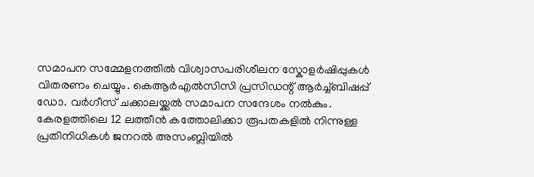സമാപന സമ്മേളനത്തിൽ വിശ്വാസപരിശീലന സ്കോളർഷിപ്പുകൾ വിതരണം ചെയ്യും. കെആർഎൽസിസി പ്രസിഡന്റ് ആർച്ച്ബിഷപ്പ് ഡോ. വർഗീസ് ചക്കാലയ്ക്കൽ സമാപന സന്ദേശം നൽകും.
കേരളത്തിലെ 12 ലത്തീൻ കത്തോലിക്കാ രൂപതകളിൽ നിന്നുള്ള പ്രതിനിധികൾ ജനറൽ അസംബ്ലിയിൽ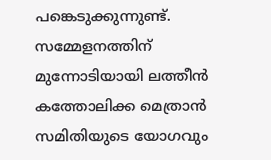പങ്കെടുക്കുന്നുണ്ട്. സമ്മേളനത്തിന് മുന്നോടിയായി ലത്തീൻ കത്തോലിക്ക മെത്രാൻ സമിതിയുടെ യോഗവും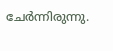ചേർന്നിരുന്നു.